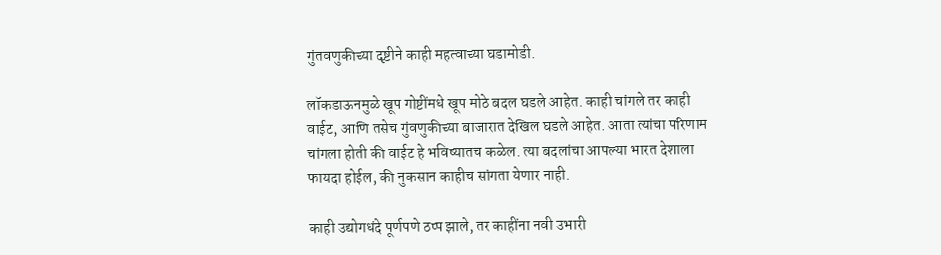गुंतवणुकीच्या दृष्टीने काही महत्वाच्या घडामोडी.

लॉकडाऊनमुळे खूप गोष्टींमधे खूप मोठे बदल घडले आहेत. काही चांगले तर काही वाईट, आणि तसेच गुंवणुकीच्या बाजारात देखिल घडले आहेत. आता त्यांचा परिणाम चांगला होती की वाईट हे भविष्यातच कळेल. त्या बदलांचा आपल्या भारत देशाला फायदा होईल, की नुकसान काहीच सांगता येणार नाही.

काही उद्योगधंदे पूर्णपणे ठप्प झाले, तर काहींना नवी उभारी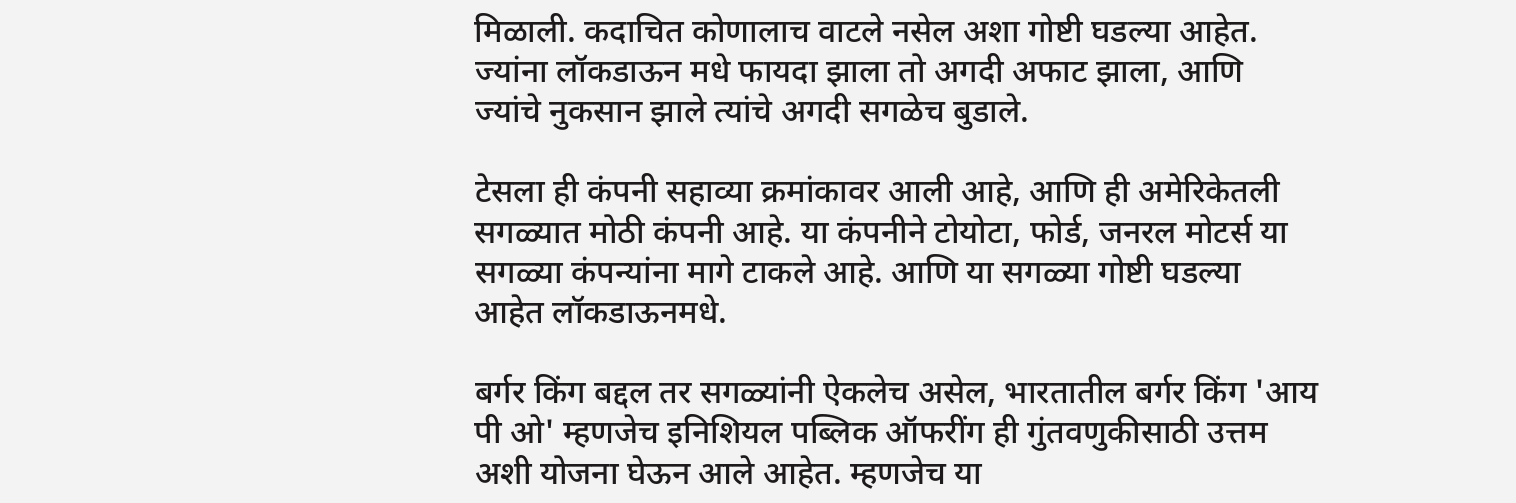मिळाली. कदाचित कोणालाच वाटले नसेल अशा गोष्टी घडल्या आहेत. ज्यांना लॉकडाऊन मधे फायदा झाला तो अगदी अफाट झाला, आणि ज्यांचे नुकसान झाले त्यांचे अगदी सगळेच बुडाले.

टेसला ही कंपनी सहाव्या क्रमांकावर आली आहे, आणि ही अमेरिकेतली सगळ्यात मोठी कंपनी आहे. या कंपनीने टोयोटा, फोर्ड, जनरल मोटर्स या सगळ्या कंपन्यांना मागे टाकले आहे. आणि या सगळ्या गोष्टी घडल्या आहेत लॉकडाऊनमधे.

बर्गर किंग बद्दल तर सगळ्यांनी ऐकलेच असेल, भारतातील बर्गर किंग 'आय पी ओ' म्हणजेच इनिशियल पब्लिक ऑफरींग ही गुंतवणुकीसाठी उत्तम अशी योजना घेऊन आले आहेत. म्हणजेच या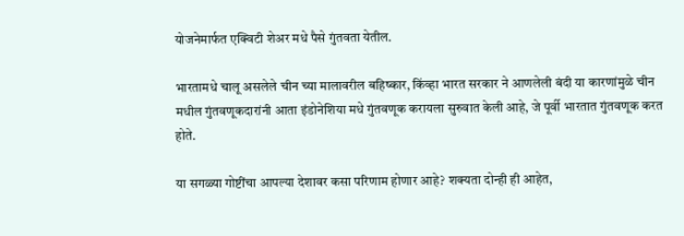योजनेमार्फत एक्विटी शेअर मधे पैसे गुंतवता येतील.

भारतामधे चालू असलेले चीन च्या मालावरील बहिष्कार, किंव्हा भारत सरकार ने आणलेली बंदी या कारणांमुळे चीन मधील गुंतवणूकदारांनी आता इंडोनेशिया मधे गुंतवणूक करायला सुरुवात केली आहे, जे पूर्वी भारतात गुंतवणूक करत होते.

या सगळ्या गोष्टींचा आपल्या देशावर कसा परिणाम होणार आहे? शक्यता दोन्ही ही आहेत,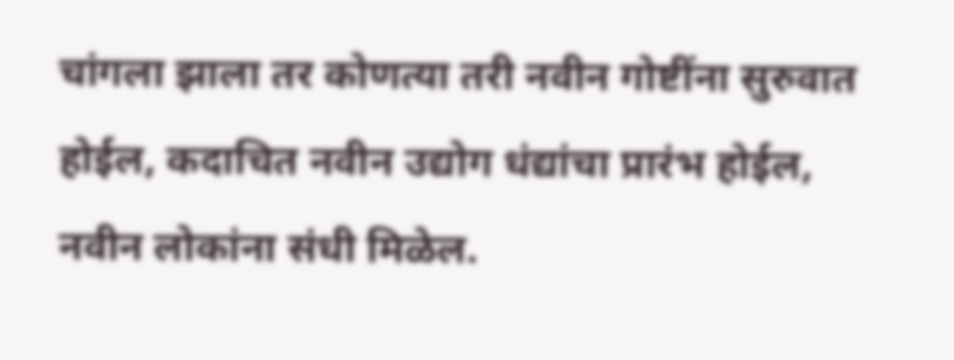चांगला झाला तर कोणत्या तरी नवीन गोष्टींना सुरुवात होईल, कदाचित नवीन उद्योग धंद्यांचा प्रारंभ होईल, नवीन लोकांना संधी मिळेल.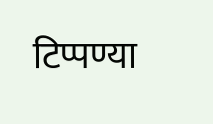टिप्पण्या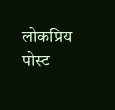लोकप्रिय पोस्ट